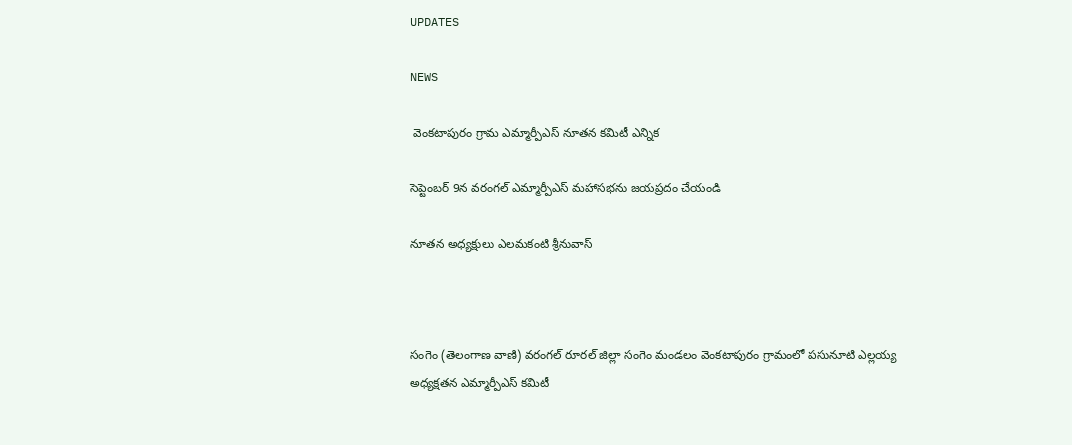UPDATES

NEWS

 వెంకటాపురం గ్రామ ఎమ్మార్పీఎస్ నూతన కమిటీ ఎన్నిక

సెప్టెంబర్ 9న వరంగల్ ఎమ్మార్పీఎస్ మహాసభను జయప్రదం చేయండి

నూతన అధ్యక్షులు ఎలమకంటి శ్రీనువాస్



సంగెం (తెలంగాణ వాణి) వరంగల్ రూరల్ జిల్లా సంగెం మండలం వెంకటాపురం గ్రామంలో పసునూటి ఎల్లయ్య అధ్యక్షతన ఎమ్మార్పీఎస్ కమిటీ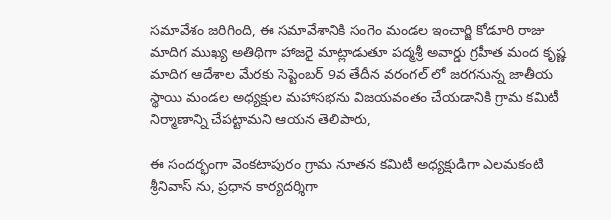సమావేశం జరిగింది, ఈ సమావేశానికి సంగెం మండల ఇంచార్జి కోడూరి రాజు మాదిగ ముఖ్య అతిథిగా హాజరై మాట్లాడుతూ పద్మశ్రీ అవార్డు గ్రహీత మంద కృష్ణ మాదిగ ఆదేశాల మేరకు సెప్టెంబర్ 9వ తేదీన వరంగల్ లో జరగనున్న జాతీయ స్థాయి మండల అధ్యక్షుల మహాసభను విజయవంతం చేయడానికి గ్రామ కమిటీ నిర్మాణాన్ని చేపట్టామని ఆయన తెలిపారు,

ఈ సందర్భంగా వెంకటాపురం గ్రామ నూతన కమిటీ అధ్యక్షుడిగా ఎలమకంటి శ్రీనివాస్ ను, ప్రధాన కార్యదర్శిగా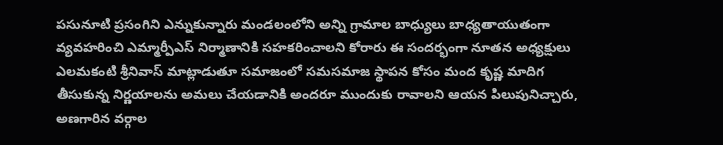పసునూటి ప్రసంగిని ఎన్నుకున్నారు మండలంలోని అన్ని గ్రామాల బాధ్యులు బాధ్యతాయుతంగా వ్యవహరించి ఎమ్మార్పీఎస్ నిర్మాణానికి సహకరించాలని కోరారు ఈ సందర్భంగా నూతన అధ్యక్షులు ఎలమకంటి శ్రీనివాస్ మాట్లాడుతూ సమాజంలో సమసమాజ స్థాపన కోసం మంద కృష్ణ మాదిగ తీసుకున్న నిర్ణయాలను అమలు చేయడానికి అందరూ ముందుకు రావాలని ఆయన పిలుపునిచ్చారు, అణగారిన వర్గాల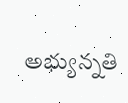అభ్యున్నతి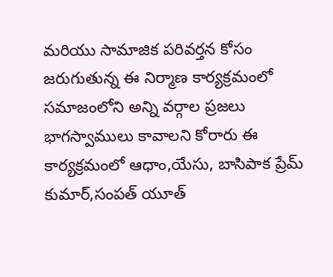మరియు సామాజిక పరివర్తన కోసం జరుగుతున్న ఈ నిర్మాణ కార్యక్రమంలో సమాజంలోని అన్ని వర్గాల ప్రజలు భాగస్వాములు కావాలని కోరారు ఈ కార్యక్రమంలో ఆధాం,యేసు, బాసిపాక ప్రేమ్ కుమార్,సంపత్ యూత్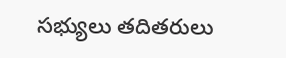సభ్యులు తదితరులు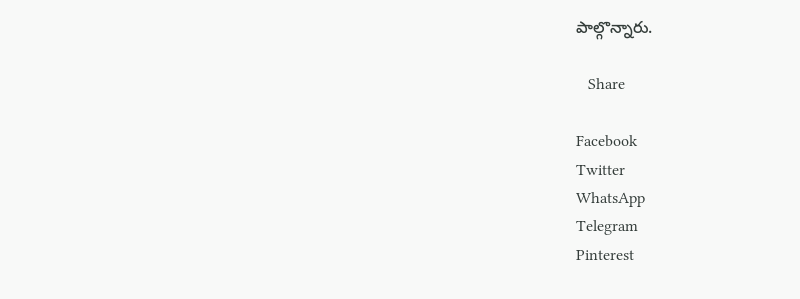పాల్గొన్నారు.

   Share

Facebook
Twitter
WhatsApp
Telegram
Pinterest